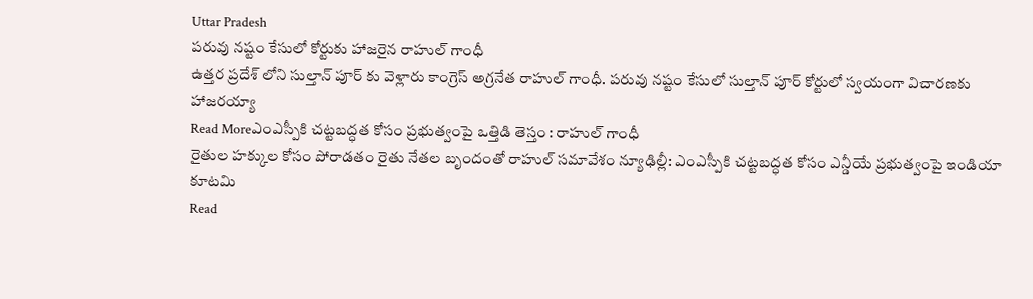Uttar Pradesh
పరువు నష్టం కేసులో కోర్టుకు హాజరైన రాహుల్ గాంధీ
ఉత్తర ప్రదేశ్ లోని సుల్తాన్ పూర్ కు వెళ్లారు కాంగ్రెస్ అగ్రనేత రాహుల్ గాంధీ. పరువు నష్టం కేసులో సుల్తాన్ పూర్ కోర్టులో స్వయంగా విచారణకు హాజరయ్యా
Read Moreఎంఎస్పీకి చట్టబద్ధత కోసం ప్రభుత్వంపై ఒత్తిడి తెస్తం : రాహుల్ గాంధీ
రైతుల హక్కుల కోసం పోరాడతం రైతు నేతల బృందంతో రాహుల్ సమావేశం న్యూఢిల్లీ: ఎంఎస్పీకి చట్టబద్ధత కోసం ఎన్డీయే ప్రభుత్వంపై ఇండియా కూటమి
Read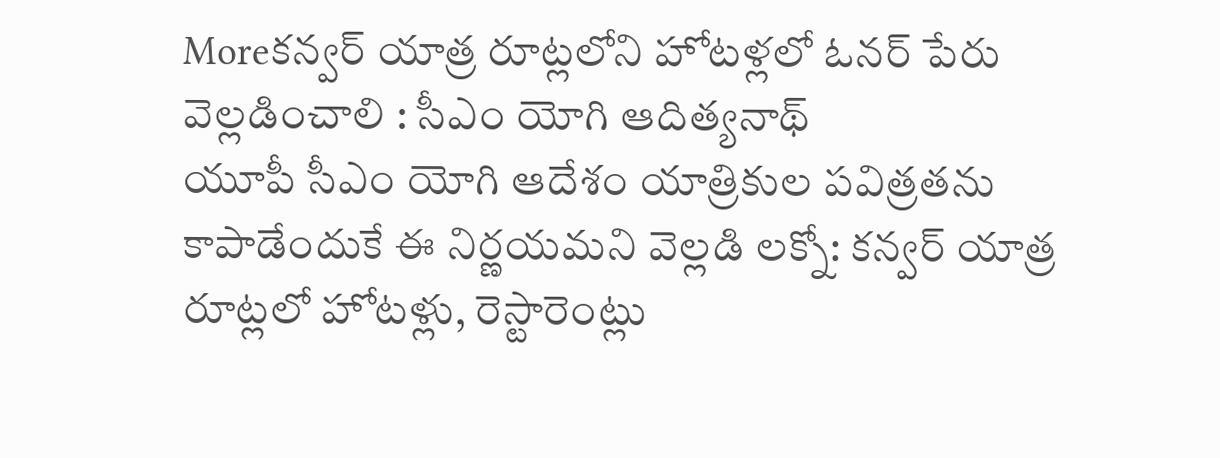Moreకన్వర్ యాత్ర రూట్లలోని హోటళ్లలో ఓనర్ పేరు వెల్లడించాలి : సీఎం యోగి ఆదిత్యనాథ్
యూపీ సీఎం యోగి ఆదేశం యాత్రికుల పవిత్రతను కాపాడేందుకే ఈ నిర్ణయమని వెల్లడి లక్నో: కన్వర్ యాత్ర రూట్లలో హోటళ్లు, రెస్టారెంట్లు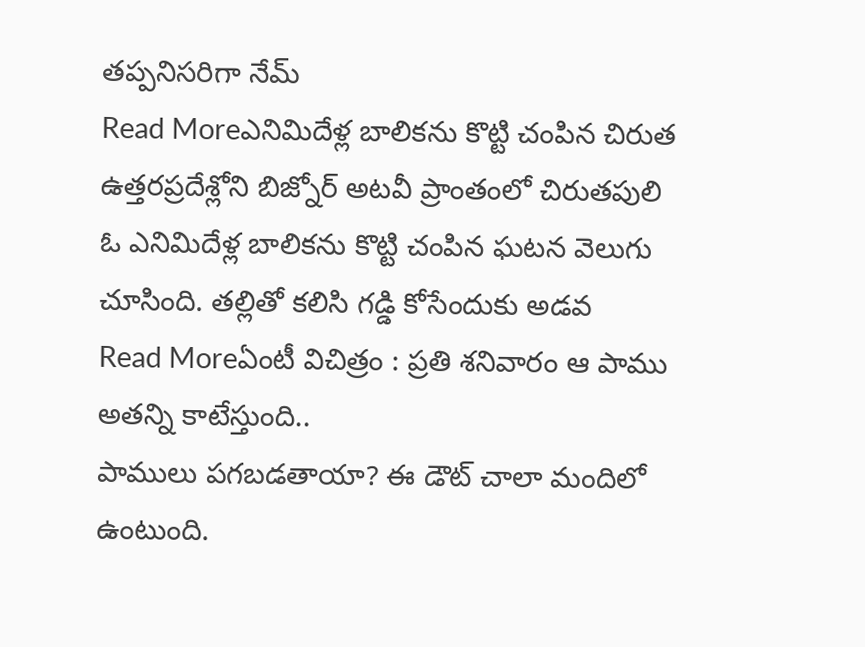తప్పనిసరిగా నేమ్
Read Moreఎనిమిదేళ్ల బాలికను కొట్టి చంపిన చిరుత
ఉత్తరప్రదేశ్లోని బిజ్నోర్ అటవీ ప్రాంతంలో చిరుతపులి ఓ ఎనిమిదేళ్ల బాలికను కొట్టి చంపిన ఘటన వెలుగు చూసింది. తల్లితో కలిసి గడ్డి కోసేందుకు అడవ
Read Moreఏంటీ విచిత్రం : ప్రతి శనివారం ఆ పాము అతన్ని కాటేస్తుంది..
పాములు పగబడతాయా? ఈ డౌట్ చాలా మందిలో ఉంటుంది.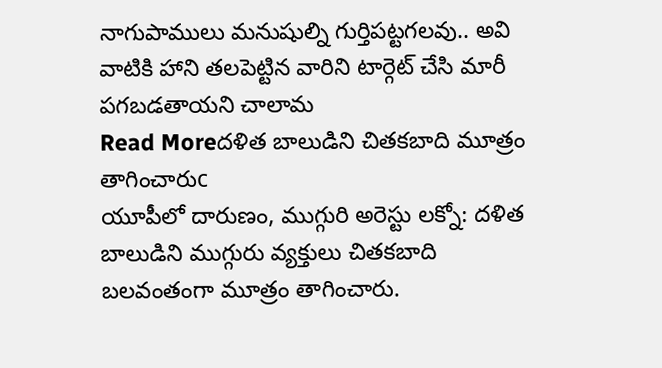నాగుపాములు మనుషుల్ని గుర్తిపట్టగలవు.. అవి వాటికి హాని తలపెట్టిన వారిని టార్గెట్ చేసి మారీ పగబడతాయని చాలామ
Read Moreదళిత బాలుడిని చితకబాది మూత్రం తాగించారుc
యూపీలో దారుణం, ముగ్గురి అరెస్టు లక్నో: దళిత బాలుడిని ముగ్గురు వ్యక్తులు చితకబాది బలవంతంగా మూత్రం తాగించారు.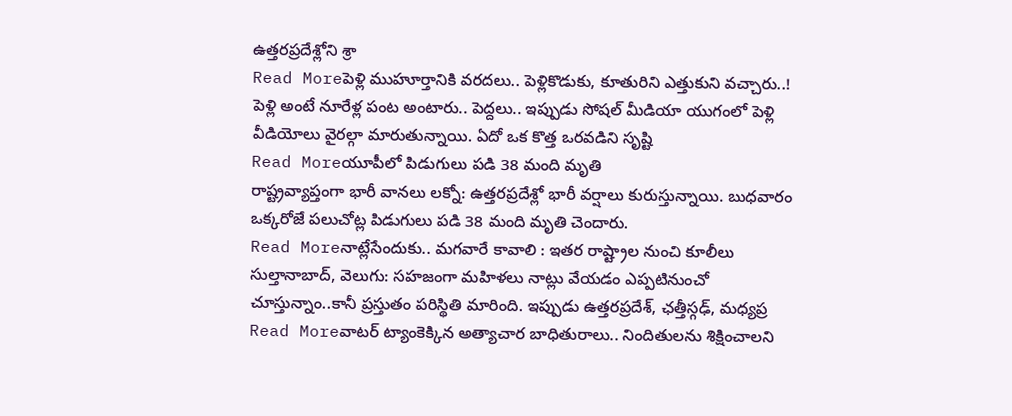ఉత్తరప్రదేశ్లోని శ్రా
Read Moreపెళ్లి ముహూర్తానికి వరదలు.. పెళ్లికొడుకు, కూతురిని ఎత్తుకుని వచ్చారు..!
పెళ్లి అంటే నూరేళ్ల పంట అంటారు.. పెద్దలు.. ఇప్పుడు సోషల్ మీడియా యుగంలో పెళ్లి వీడియోలు వైరల్గా మారుతున్నాయి. ఏదో ఒక కొత్త ఒరవడిని సృష్టి
Read Moreయూపీలో పిడుగులు పడి 38 మంది మృతి
రాష్ట్రవ్యాప్తంగా భారీ వానలు లక్నో: ఉత్తరప్రదేశ్లో భారీ వర్షాలు కురుస్తున్నాయి. బుధవారం ఒక్కరోజే పలుచోట్ల పిడుగులు పడి 38 మంది మృతి చెందారు.
Read Moreనాట్లేసేందుకు.. మగవారే కావాలి : ఇతర రాష్ట్రాల నుంచి కూలీలు
సుల్తానాబాద్, వెలుగు: సహజంగా మహిళలు నాట్లు వేయడం ఎప్పటినుంచో చూస్తున్నాం..కానీ ప్రస్తుతం పరిస్థితి మారింది. ఇప్పుడు ఉత్తరప్రదేశ్, ఛత్తీస్గఢ్, మధ్యప్ర
Read Moreవాటర్ ట్యాంకెక్కిన అత్యాచార బాధితురాలు.. నిందితులను శిక్షించాలని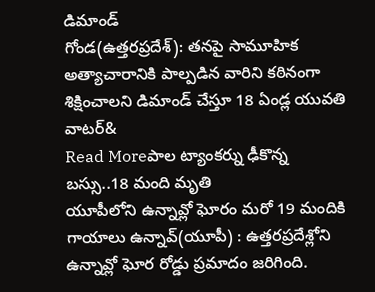డిమాండ్
గోండ(ఉత్తరప్రదేశ్): తనపై సామూహిక అత్యాచారానికి పాల్పడిన వారిని కఠినంగా శిక్షించాలని డిమాండ్ చేస్తూ 18 ఏండ్ల యువతి వాటర్&
Read Moreపాల ట్యాంకర్ను ఢీకొన్న బస్సు..18 మంది మృతి
యూపీలోని ఉన్నావ్లో ఘోరం మరో 19 మందికి గాయాలు ఉన్నావ్(యూపీ) : ఉత్తరప్రదేశ్లోని ఉన్నావ్లో ఘోర రోడ్డు ప్రమాదం జరిగింది.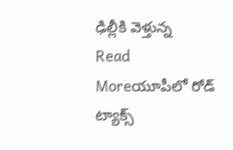ఢిల్లీకి వెళ్తున్న
Read Moreయూపీలో రోడ్ ట్యాక్స్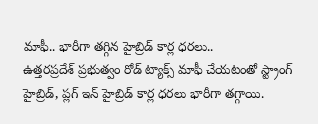మాఫీ.. భారీగా తగ్గిన హైబ్రిడ్ కార్ల ధరలు..
ఉత్తరప్రదేశ్ ప్రభుత్వం రోడ్ ట్యాక్స్ మాఫీ చేయటంతో స్ట్రాంగ్ హైబ్రిడ్, ప్లగ్ ఇన్ హైబ్రిడ్ కార్ల ధరలు భారీగా తగ్గాయి.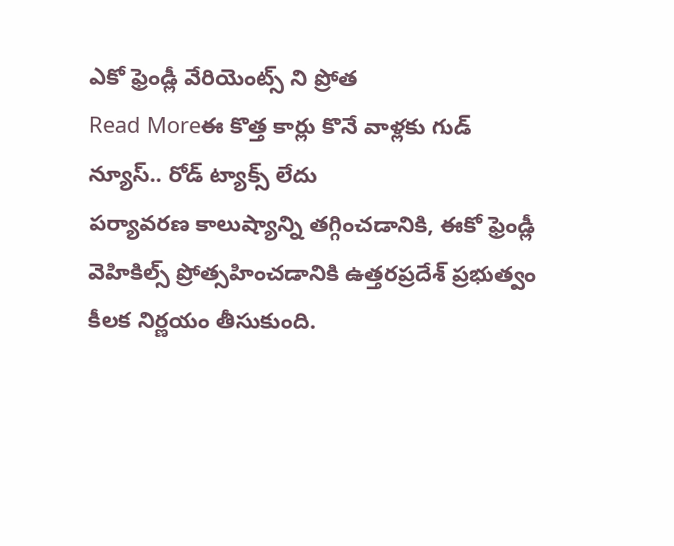ఎకో ఫ్రెండ్లీ వేరియెంట్స్ ని ప్రోత
Read Moreఈ కొత్త కార్లు కొనే వాళ్లకు గుడ్ న్యూస్.. రోడ్ ట్యాక్స్ లేదు
పర్యావరణ కాలుష్యాన్ని తగ్గించడానికి, ఈకో ఫ్రెండ్లీ వెహికిల్స్ ప్రోత్సహించడానికి ఉత్తరప్రదేశ్ ప్రభుత్వం కీలక నిర్ణయం తీసుకుంది.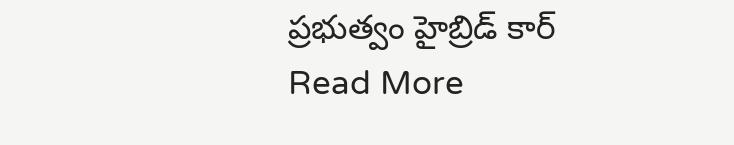ప్రభుత్వం హైబ్రిడ్ కార్
Read More